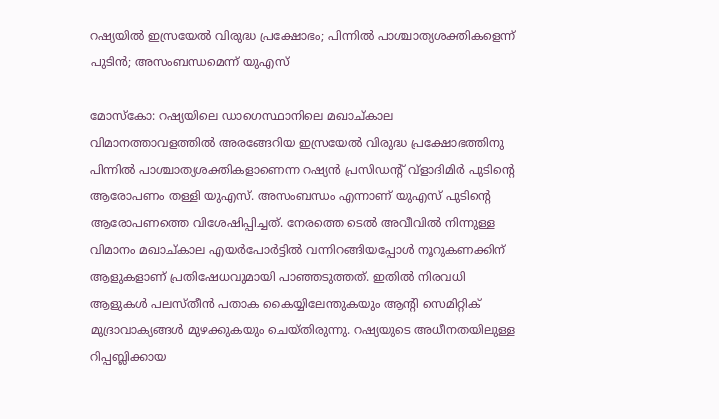റഷ്യയിൽ ഇസ്രയേൽ വിരുദ്ധ പ്രക്ഷോഭം; പിന്നില്‍ പാശ്ചാത്യശക്തികളെന്ന് പുടിന്‍; അസംബന്ധമെന്ന് യുഎസ്

മോസ്‌കോ: റഷ്യയിലെ ഡാഗെസ്ഥാനിലെ മഖാച്കാല വിമാനത്താവളത്തില്‍ അരങ്ങേറിയ ഇസ്രയേല്‍ വിരുദ്ധ പ്രക്ഷോഭത്തിനു പിന്നില്‍ പാശ്ചാത്യശക്തികളാണെന്ന റഷ്യന്‍ പ്രസിഡന്‍റ് വ്‌ളാദിമിര്‍ പുടിന്‍റെ ആരോപണം തള്ളി യുഎസ്. അസംബന്ധം എന്നാണ് യുഎസ് പുടിന്‍റെ ആരോപണത്തെ വിശേഷിപ്പിച്ചത്. നേരത്തെ ടെല്‍ അവീവില്‍ നിന്നുള്ള വിമാനം മഖാച്കാല എയര്‍പോര്‍ട്ടില്‍ വന്നിറങ്ങിയപ്പോള്‍ നൂറുകണക്കിന് ആളുകളാണ് പ്രതിഷേധവുമായി പാഞ്ഞടുത്തത്. ഇതില്‍ നിരവധി ആളുകള്‍ പലസ്തീന്‍ പതാക കൈയ്യിലേന്തുകയും ആന്‍റി സെമിറ്റിക് മുദ്രാവാക്യങ്ങള്‍ മുഴക്കുകയും ചെയ്തിരുന്നു. റഷ്യയുടെ അധീനതയിലുള്ള റിപ്പബ്ലിക്കായ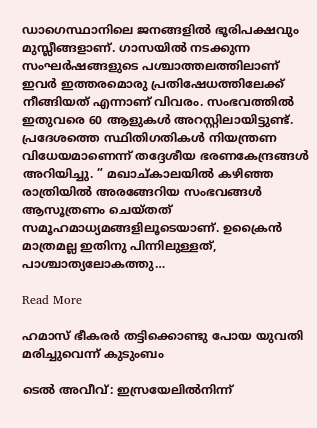ഡാഗെസ്ഥാനിലെ ജനങ്ങളില്‍ ഭൂരിപക്ഷവും മുസ്ലീങ്ങളാണ്. ഗാസയില്‍ നടക്കുന്ന സംഘര്‍ഷങ്ങളുടെ പശ്ചാത്തലത്തിലാണ് ഇവര്‍ ഇത്തരമൊരു പ്രതിഷേധത്തിലേക്ക് നീങ്ങിയത് എന്നാണ് വിവരം. സംഭവത്തില്‍ ഇതുവരെ 60 ആളുകള്‍ അറസ്റ്റിലായിട്ടുണ്ട്. പ്രദേശത്തെ സ്ഥിതിഗതികള്‍ നിയന്ത്രണ വിധേയമാണെന്ന് തദ്ദേശീയ ഭരണകേന്ദ്രങ്ങള്‍ അറിയിച്ചു. ” മഖാച്കാലയില്‍ കഴിഞ്ഞ രാത്രിയില്‍ അരങ്ങേറിയ സംഭവങ്ങള്‍ ആസൂത്രണം ചെയ്തത് സമൂഹമാധ്യമങ്ങളിലൂടെയാണ്. ഉക്രൈന്‍ മാത്രമല്ല ഇതിനു പിന്നിലുള്ളത്, പാശ്ചാത്യലോകത്തു…

Read More

ഹമാസ് ഭീകരർ തട്ടിക്കൊണ്ടു പോയ യുവതി മരിച്ചുവെന്ന് കുടുംബം

ടെൽ അവീവ്: ഇസ്രയേലിൽനിന്ന്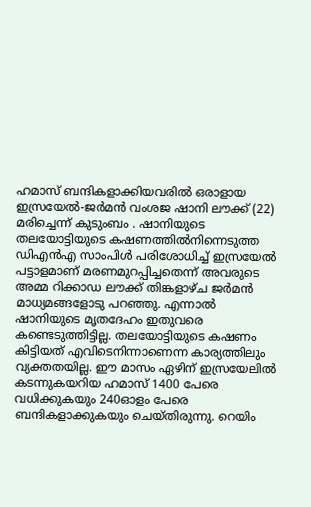ഹമാസ് ബന്ദികളാക്കിയവരിൽ ഒരാളായ ഇസ്രയേൽ-ജർമൻ വംശജ ഷാനി ലൗക്ക് (22) മരിച്ചെന്ന് കുടുംബം . ഷാനിയുടെ തലയോട്ടിയുടെ കഷണത്തിൽനിന്നെടുത്ത ഡിഎൻഎ സാംപിൾ പരിശോധിച്ച് ഇസ്രയേൽ പട്ടാളമാണ് മരണമുറപ്പിച്ചതെന്ന് അവരുടെ അമ്മ റിക്കാഡ ലൗക്ക് തിങ്കളാഴ്ച ജർമൻ മാധ്യമങ്ങളോടു പറഞ്ഞു. എന്നാൽ ഷാനിയുടെ മൃതദേഹം ഇതുവരെ കണ്ടെടുത്തിട്ടില്ല. തലയോട്ടിയുടെ കഷണം കിട്ടിയത് എവിടെനിന്നാണെന്ന കാര്യത്തിലും വ്യക്തതയില്ല. ഈ മാസം ഏഴിന് ഇസ്രയേലിൽ കടന്നുകയറിയ ഹമാസ് 1400 പേരെ വധിക്കുകയും 240ഓളം പേരെ ബന്ദികളാക്കുകയും ചെയ്തിരുന്നു. റെയിം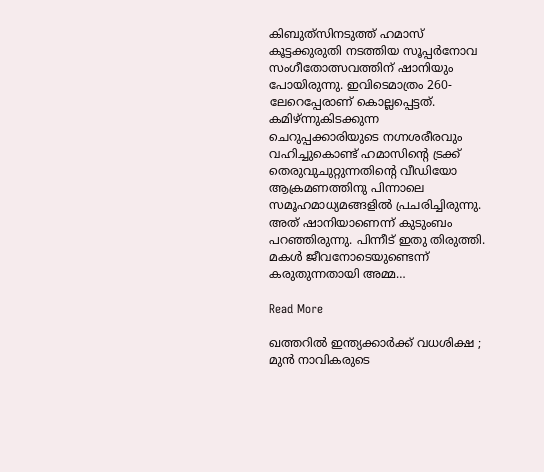കിബുത്‌സിനടുത്ത് ഹമാസ് കൂട്ടക്കുരുതി നടത്തിയ സൂപ്പർനോവ സംഗീതോത്സവത്തിന് ഷാനിയും പോയിരുന്നു. ഇവിടെമാത്രം 260-ലേറെപ്പേരാണ് കൊല്ലപ്പെട്ടത്. കമിഴ്ന്നുകിടക്കുന്ന ചെറുപ്പക്കാരിയുടെ നഗ്നശരീരവും വഹിച്ചുകൊണ്ട് ഹമാസിന്‍റെ ട്രക്ക് തെരുവുചുറ്റുന്നതിന്‍റെ വീഡിയോ ആക്രമണത്തിനു പിന്നാലെ സമൂഹമാധ്യമങ്ങളിൽ പ്രചരിച്ചിരുന്നു. അത് ഷാനിയാണെന്ന് കുടുംബം പറഞ്ഞിരുന്നു. പിന്നീട് ഇതു തിരുത്തി. മകൾ ജീവനോടെയുണ്ടെന്ന് കരുതുന്നതായി അമ്മ…

Read More

ഖത്തറില്‍ ഇന്ത്യക്കാര്‍ക്ക് വധശിക്ഷ ; മുന്‍ നാവികരുടെ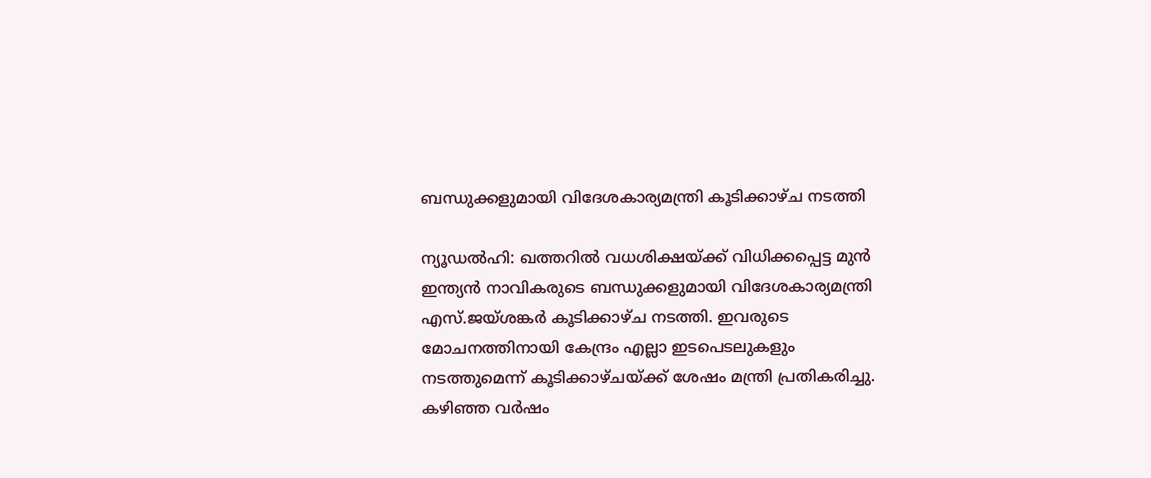ബന്ധുക്കളുമായി വിദേശകാര്യമന്ത്രി കൂടിക്കാഴ്ച നടത്തി

ന്യൂഡല്‍ഹി: ഖത്തറില്‍ വധശിക്ഷയ്ക്ക് വിധിക്കപ്പെട്ട മുന്‍ ഇന്ത്യന്‍ നാവികരുടെ ബന്ധുക്കളുമായി വിദേശകാര്യമന്ത്രി എസ്.ജയ്ശങ്കര്‍ കൂടിക്കാഴ്ച നടത്തി. ഇവരുടെ മോചനത്തിനായി കേന്ദ്രം എല്ലാ ഇടപെടലുകളും നടത്തുമെന്ന് കൂടിക്കാഴ്ചയ്ക്ക് ശേഷം മന്ത്രി പ്രതികരിച്ചു. കഴിഞ്ഞ വര്‍ഷം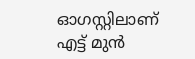ഓഗസ്റ്റിലാണ് എട്ട് മുന്‍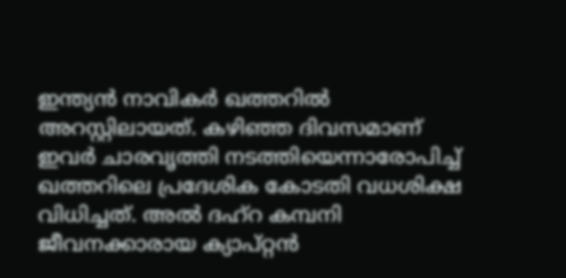ഇന്ത്യന്‍ നാവികര്‍ ഖത്തറില്‍ അറസ്റ്റിലായത്. കഴിഞ്ഞ ദിവസമാണ് ഇവര്‍ ചാരവൃത്തി നടത്തിയെന്നാരോപിച്ച് ഖത്തറിലെ പ്രദേശിക കോടതി വധശിക്ഷ വിധിച്ചത്. അല്‍ ദഹ്‌റ കമ്പനി ജീവനക്കാരായ ക്യാപ്റ്റന്‍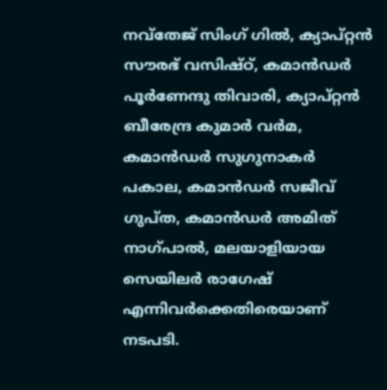നവ്‌തേജ് സിംഗ് ഗില്‍, ക്യാപ്റ്റന്‍ സൗരഭ് വസിഷ്ഠ്, കമാന്‍ഡര്‍ പൂര്‍ണേന്ദു തിവാരി, ക്യാപ്റ്റന്‍ ബീരേന്ദ്ര കുമാര്‍ വര്‍മ, കമാന്‍ഡര്‍ സുഗുനാകര്‍ പകാല, കമാന്‍ഡര്‍ സജീവ് ഗുപ്ത, കമാന്‍ഡര്‍ അമിത് നാഗ്പാല്‍, മലയാളിയായ സെയിലര്‍ രാഗേഷ് എന്നിവര്‍ക്കെതിരെയാണ് നടപടി.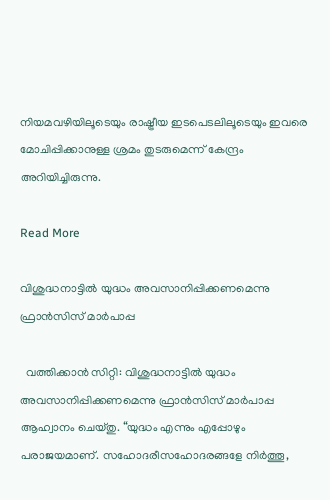നിയമവഴിയിലൂടെയും രാഷ്ട്രീയ ഇടപെടലിലൂടെയും ഇവരെ മോചിപ്പിക്കാനുള്ള ശ്രമം തുടരുമെന്ന് കേന്ദ്രം അറിയിച്ചിരുന്നു.

Read More

വിശുദ്ധനാട്ടിൽ യുദ്ധം അവസാനിപ്പിക്കണമെന്നു ഫ്രാൻസിസ് മാർപാപ്പ

  വത്തിക്കാൻ സിറ്റി: വിശുദ്ധനാട്ടിൽ യുദ്ധം അവസാനിപ്പിക്കണമെന്നു ഫ്രാൻസിസ് മാർപാപ്പ ആഹ്വാനം ചെയ്തു. “യുദ്ധം എന്നും എപ്പോഴും പരാജയമാണ്. സഹോദരീസഹോദരങ്ങളേ നിർത്തൂ,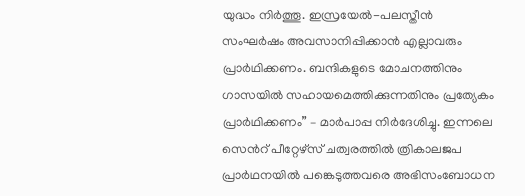യുദ്ധം നിർത്തൂ. ഇസ്രയേൽ-പലസ്തീൻ സംഘർഷം അവസാനിപ്പിക്കാൻ എല്ലാവരും പ്രാർഥിക്കണം. ബന്ദികളുടെ മോചനത്തിനും ഗാസയിൽ സഹായമെത്തിക്കുന്നതിനും പ്രത്യേകം പ്രാർഥിക്കണം” – മാർപാപ്പ നിർദേശിച്ചു. ഇന്നലെ സെന്‍റ് പീറ്റേഴ്സ് ചത്വരത്തിൽ ത്രികാലജപ പ്രാർഥനയിൽ പങ്കെടുത്തവരെ അഭിസംബോധന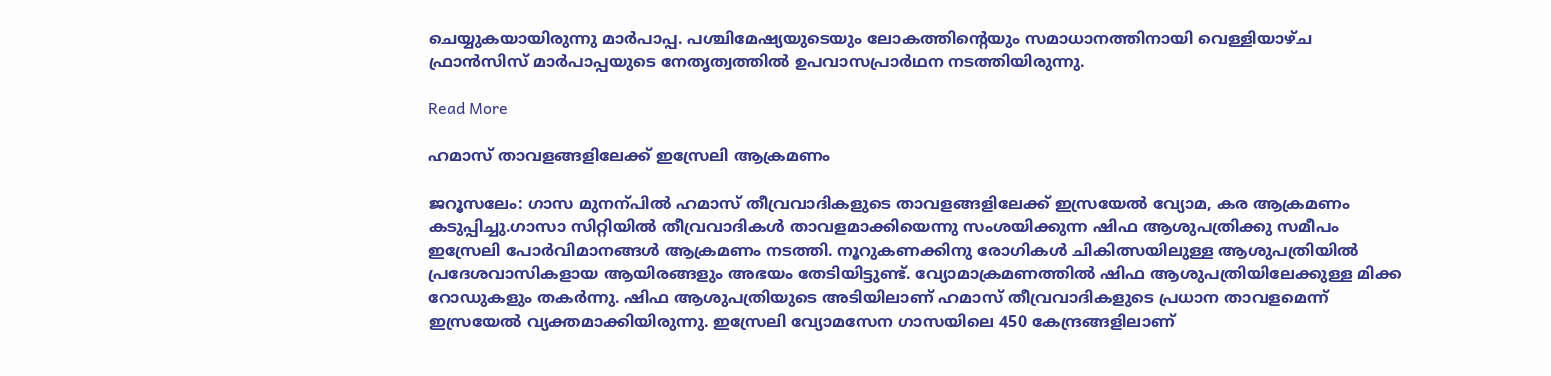ചെയ്യുകയായിരുന്നു മാർപാപ്പ. പശ്ചിമേഷ്യയുടെയും ലോകത്തിന്‍റെയും സമാധാനത്തിനായി വെള്ളിയാഴ്ച ഫ്രാൻസിസ് മാർപാപ്പയുടെ നേതൃത്വത്തിൽ ഉപവാസപ്രാർഥന നടത്തിയിരുന്നു.

Read More

ഹമാസ് താവളങ്ങളിലേക്ക് ഇസ്രേലി ആക്രമണം

ജറൂസലേം: ഗാസ മുനന്പിൽ ഹമാസ് തീവ്രവാദികളു‌‌ടെ താവളങ്ങളിലേക്ക് ഇസ്രയേൽ വ്യോമ, കര ആക്രമണം കടുപ്പിച്ചു.ഗാസാ സിറ്റിയിൽ തീവ്രവാദികൾ താവളമാക്കിയെന്നു സംശയിക്കുന്ന ഷിഫ ആശുപത്രിക്കു സമീപം ഇസ്രേലി പോർവിമാനങ്ങൾ ആക്രമണം നടത്തി. നൂറുകണക്കിനു രോഗികൾ ചികിത്സയിലുള്ള ആശുപത്രിയിൽ പ്രദേശവാസികളായ ആയിരങ്ങളും അഭയം തേടിയിട്ടുണ്ട്. വ്യോമാക്രമണത്തിൽ ഷിഫ ആശുപത്രിയിലേക്കുള്ള മിക്ക റോഡുകളും തകർന്നു. ഷിഫ ആശുപത്രിയുടെ അടിയിലാണ് ഹമാസ് തീവ്രവാദികളുടെ പ്രധാന താവളമെന്ന് ഇസ്രയേൽ വ്യക്തമാക്കിയിരുന്നു. ഇസ്രേലി വ്യോമസേന ഗാസയിലെ 450 കേന്ദ്രങ്ങളിലാണ്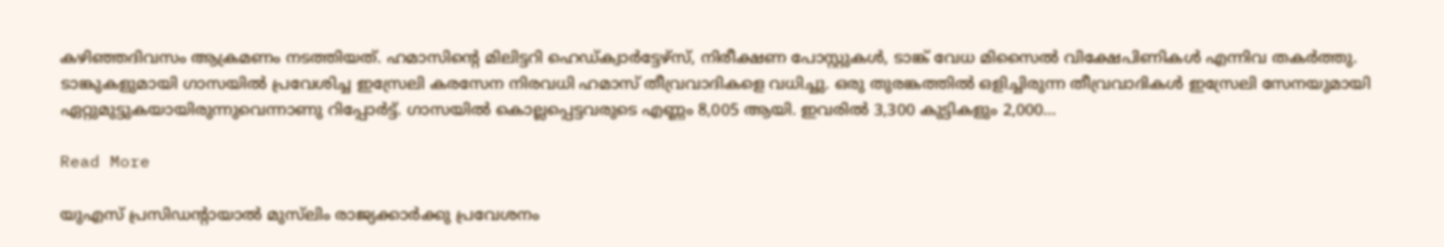കഴിഞ്ഞദിവസം ആക്രമണം നടത്തിയത്. ഹമാസിന്‍റെ മിലിട്ടറി ഹെഡ്ക്വാർട്ടേഴ്സ്, നിരീക്ഷണ പോസ്റ്റുകൾ, ടാങ്ക് വേധ മിസൈൽ വിക്ഷേപിണികൾ എന്നിവ തകർത്തു. ടാങ്കുകളുമായി ഗാസയിൽ പ്രവേശിച്ച ഇസ്രേലി കരസേന നിരവധി ഹമാസ് തീവ്രവാദികളെ വധിച്ചു. ഒരു തുരങ്കത്തിൽ ഒളിച്ചിരുന്ന തീവ്രവാദികൾ ഇസ്രേലി സേനയുമായി ഏറ്റുമുട്ടുകയായിരുന്നുവെന്നാണു റിപ്പോർട്ട്. ഗാസയിൽ കൊല്ലപ്പെട്ടവരുടെ എണ്ണം 8,005 ആയി. ഇവരിൽ 3,300 കുട്ടികളും 2,000…

Read More

യുഎസ് പ്രസിഡന്‍റായാൽ മുസ്‌ലിം രാജ്യക്കാർക്കു പ്രവേശനം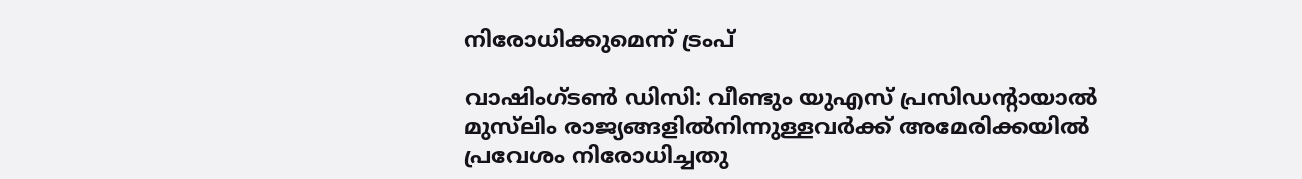നിരോധിക്കുമെന്ന് ട്രംപ്

വാഷിംഗ്ടൺ ഡിസി: വീണ്ടും യുഎസ് പ്രസിഡന്‍റായാൽ മുസ്‌ലിം രാജ്യങ്ങളിൽനിന്നുള്ളവർക്ക് അമേരിക്കയിൽ പ്രവേശം നിരോധിച്ചതു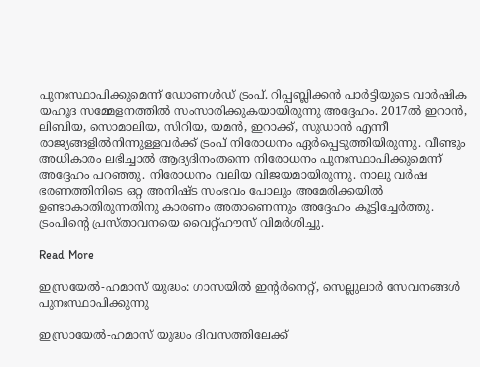പുനഃസ്ഥാപിക്കുമെന്ന് ഡോണൾഡ് ട്രംപ്. റിപ്പബ്ലിക്കൻ പാർട്ടിയുടെ വാർഷിക യഹൂദ സമ്മേളനത്തിൽ സംസാരിക്കുകയായിരുന്നു അദ്ദേഹം. 2017ൽ ഇറാൻ, ലിബിയ, സൊമാലിയ, സിറിയ, യമൻ, ഇറാക്ക്, സുഡാൻ എന്നീ രാജ്യങ്ങളിൽനിന്നുള്ളവർക്ക് ട്രംപ് നിരോധനം ഏർപ്പെടുത്തിയിരുന്നു. വീണ്ടും അധികാരം ലഭിച്ചാൽ ആദ്യദിനംതന്നെ നിരോധനം പുനഃസ്ഥാപിക്കുമെന്ന് അദ്ദേഹം പറഞ്ഞു. നിരോധനം വലിയ വിജയമായിരുന്നു. നാലു വർഷ ഭരണത്തിനിടെ ഒറ്റ അനിഷ്ട സംഭവം പോലും അമേരിക്കയിൽ ഉണ്ടാകാതിരുന്നതിനു കാരണം അതാണെന്നും അദ്ദേഹം കൂട്ടിച്ചേർത്തു. ട്രംപിന്‍റെ പ്രസ്താവനയെ വൈറ്റ്ഹൗസ് വിമർശിച്ചു.

Read More

ഇസ്രയേൽ-ഹമാസ് യുദ്ധം: ഗാസയിൽ ഇന്‍റർനെറ്റ്, സെല്ലുലാർ സേവനങ്ങൾ പുനഃസ്ഥാപിക്കുന്നു

ഇസ്രായേൽ-ഹമാസ് യുദ്ധം ദിവസത്തിലേക്ക്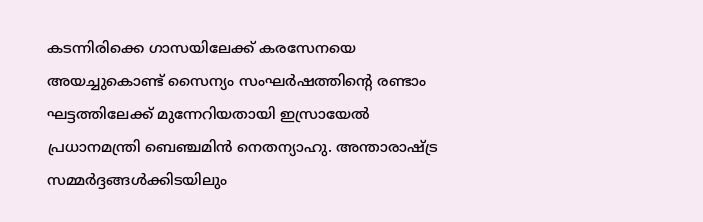കടന്നിരിക്കെ ഗാസയിലേക്ക് കരസേനയെ അയച്ചുകൊണ്ട് സൈന്യം സംഘർഷത്തിന്‍റെ രണ്ടാം ഘട്ടത്തിലേക്ക് മുന്നേറിയതായി ഇസ്രായേൽ പ്രധാനമന്ത്രി ബെഞ്ചമിൻ നെതന്യാഹു. അന്താരാഷ്ട്ര സമ്മർദ്ദങ്ങൾക്കിടയിലും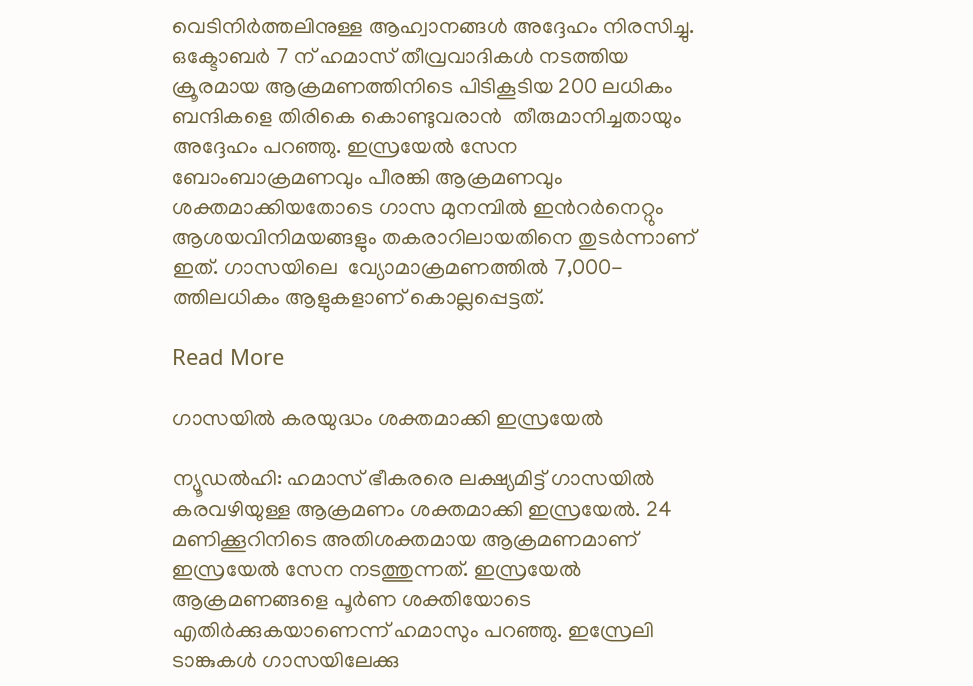വെടിനിർത്തലിനുള്ള ആഹ്വാനങ്ങൾ അദ്ദേഹം നിരസിച്ചു. ഒക്ടോബർ 7 ന് ഹമാസ് തീവ്രവാദികൾ നടത്തിയ ക്രൂരമായ ആക്രമണത്തിനിടെ പിടികൂടിയ 200 ലധികം ബന്ദികളെ തിരികെ കൊണ്ടുവരാൻ  തീരുമാനിച്ചതായും അദ്ദേഹം പറഞ്ഞു. ഇസ്രയേൽ സേന ബോംബാക്രമണവും പീരങ്കി ആക്രമണവും ശക്തമാക്കിയതോടെ ഗാസ മുനമ്പിൽ ഇന്‍റർനെറ്റും ആശയവിനിമയങ്ങളും തകരാറിലായതിനെ തുടർന്നാണ് ഇത്. ഗാസയിലെ  വ്യോമാക്രമണത്തിൽ 7,000-ത്തിലധികം ആളുകളാണ് കൊല്ലപ്പെട്ടത്.

Read More

ഗാസയിൽ കരയുദ്ധം ശക്തമാക്കി ഇസ്രയേൽ

ന്യൂഡൽഹി: ഹമാസ് ഭീകരരെ ലക്ഷ്യമിട്ട് ഗാസയിൽ കരവഴിയുള്ള ആക്രമണം ശക്തമാക്കി ഇസ്രയേൽ. 24 മണിക്കൂറിനിടെ അതിശക്തമായ ആക്രമണമാണ് ഇസ്രയേൽ സേന നടത്തുന്നത്. ഇസ്രയേൽ ആക്രമണങ്ങളെ പൂർണ ശക്തിയോടെ എതിർക്കുകയാണെന്ന് ഹമാസും പറഞ്ഞു. ഇസ്രേലി ടാങ്കുകൾ ഗാസയിലേക്കു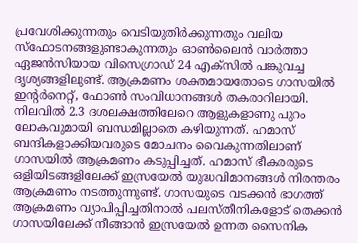പ്രവേശിക്കുന്നതും വെടിയുതിർക്കുന്നതും വലിയ സ്ഫോടനങ്ങളുണ്ടാകുന്നതും ഓൺലൈൻ വാർത്താ ഏജൻസിയായ വിസെഗ്രാഡ് 24 എക്സിൽ പങ്കുവച്ച ദൃശ്യങ്ങളിലുണ്ട്. ആക്രമണം ശക്തമായതോടെ ഗാസയിൽ ഇന്‍റർനെറ്റ്, ഫോൺ സംവിധാനങ്ങൾ തകരാറിലായി. നിലവിൽ 2.3 ദശലക്ഷത്തിലേറെ ആളുകളാണു പുറം ലോകവുമായി ബന്ധമില്ലാതെ കഴിയുന്നത്. ഹമാസ് ബന്ദികളാക്കിയവരുടെ മോചനം വൈകുന്നതിലാണ് ഗാസയിൽ ആക്രമണം കടുപ്പിച്ചത്. ഹമാസ് ഭീകരരുടെ ഒളിയിടങ്ങളിലേക്ക് ഇസ്രയേൽ യുദ്ധവിമാനങ്ങൾ നിരന്തരം ആക്രമണം നടത്തുന്നുണ്ട്. ഗാസയുടെ വടക്കൻ ഭാഗത്ത് ആക്രമണം വ്യാപിപ്പിച്ചതിനാൽ പലസ്‌തീനികളോട് തെക്കൻ ഗാസയിലേക്ക് നീങ്ങാൻ ഇസ്രയേൽ ഉന്നത സൈനിക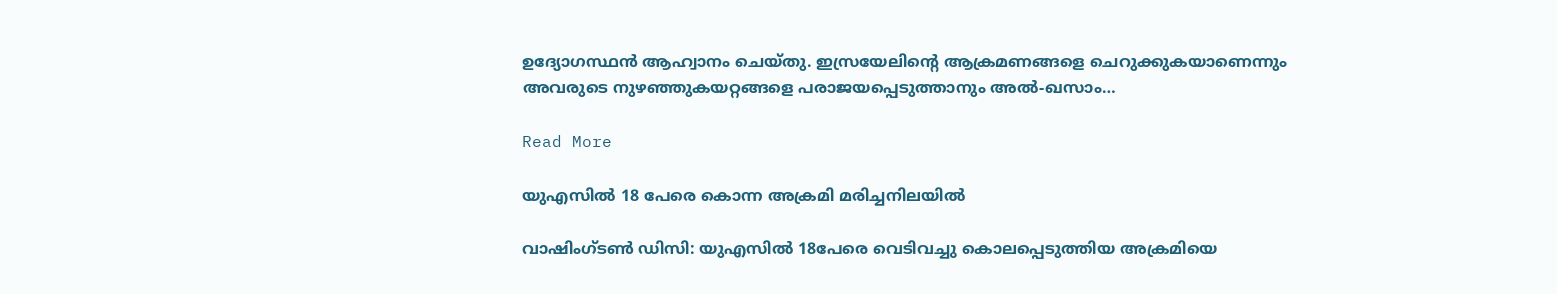ഉദ്യോഗസ്ഥൻ ആഹ്വാനം ചെയ്തു. ഇസ്രയേലിന്‍റെ ആക്രമണങ്ങളെ ചെറുക്കുകയാണെന്നും അവരുടെ നുഴഞ്ഞുകയറ്റങ്ങളെ പരാജയപ്പെടുത്താനും അൽ-ഖസാം…

Read More

യുഎസിൽ 18 പേരെ കൊന്ന അക്രമി മരിച്ചനിലയിൽ

വാഷിംഗ്ടൺ ഡിസി: യുഎസിൽ 18പേരെ വെടിവച്ചു കൊലപ്പെടുത്തിയ അക്രമിയെ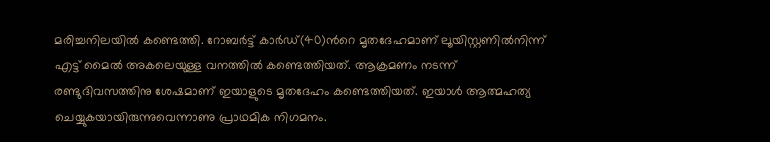മരിച്ചനിലയിൽ കണ്ടെത്തി. റോബർട്ട് കാർഡ്(40)ന്‍റെ മൃതദേഹമാണ് ലൂയിസ്റ്റണിൽനിന്ന് എട്ട് മൈൽ അകലെയുള്ള വനത്തിൽ കണ്ടെത്തിയത്. ആക്രമണം നടന്ന് രണ്ടുദിവസത്തിനു ശേഷമാണ് ഇയാളുടെ മൃതദേഹം കണ്ടെത്തിയത്. ഇയാൾ ആത്മഹത്യ ചെയ്യുകയായിരുന്നുവെന്നാണു പ്രാഥമിക നിഗമനം.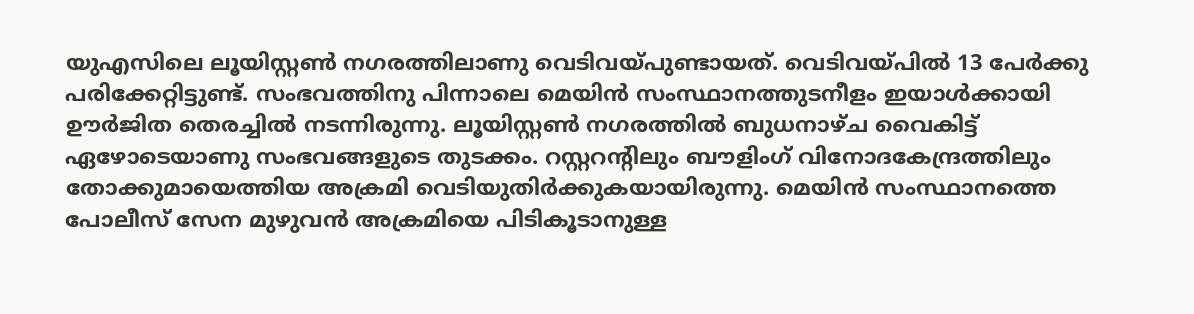യുഎസിലെ ലൂയിസ്റ്റൺ നഗരത്തിലാണു വെടിവയ്പുണ്ടായത്. വെടിവയ്പിൽ 13 പേർക്കു പരിക്കേറ്റിട്ടുണ്ട്. സംഭവത്തിനു പിന്നാലെ മെയിൻ സംസ്ഥാനത്തുടനീളം ഇയാൾക്കായി ഊർജിത തെരച്ചിൽ നടന്നിരുന്നു. ലൂയിസ്റ്റൺ നഗരത്തിൽ ബുധനാഴ്ച വൈകിട്ട് ഏഴോടെയാണു സംഭവങ്ങളുടെ തുടക്കം. റസ്റ്ററന്‍റിലും ബൗളിംഗ് വിനോദകേന്ദ്രത്തിലും തോക്കുമായെത്തിയ അക്രമി വെടിയുതിർക്കുകയായിരുന്നു. മെയിൻ സംസ്ഥാനത്തെ പോലീസ് സേന മുഴുവൻ അക്രമിയെ പിടികൂടാനുള്ള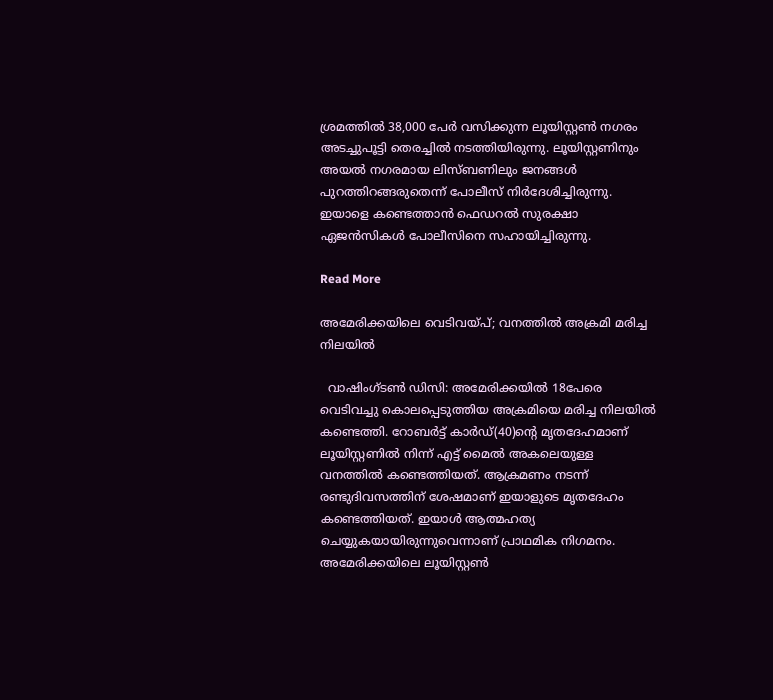ശ്രമത്തിൽ 38,000 പേർ വസിക്കുന്ന ലൂയിസ്റ്റൺ നഗരം അടച്ചുപൂട്ടി തെരച്ചിൽ നടത്തിയിരുന്നു. ലൂയിസ്റ്റണിനും അയൽ നഗരമായ ലിസ്ബണിലും ജനങ്ങൾ പുറത്തിറങ്ങരുതെന്ന് പോലീസ് നിർദേശിച്ചിരുന്നു. ഇയാളെ കണ്ടെത്താൻ ഫെഡറൽ സുരക്ഷാ ഏജൻസികൾ പോലീസിനെ സഹായിച്ചിരുന്നു.

Read More

അമേരിക്കയിലെ വെടിവയ്പ്; വനത്തിൽ അക്രമി മരിച്ച നിലയിൽ

  വാഷിംഗ്ടൺ ഡിസി: അമേരിക്കയിൽ 18പേരെ വെടിവച്ചു കൊലപ്പെടുത്തിയ അക്രമിയെ മരിച്ച നിലയിൽ കണ്ടെത്തി. റോബർട്ട് കാർഡ്(40)ന്‍റെ മൃതദേഹമാണ് ലൂയിസ്റ്റണിൽ നിന്ന് എട്ട് മൈൽ അകലെയുള്ള വനത്തിൽ കണ്ടെത്തിയത്. ആക്രമണം നടന്ന് രണ്ടുദിവസത്തിന് ശേഷമാണ് ഇയാളുടെ മൃതദേഹം കണ്ടെത്തിയത്. ഇയാൾ ആത്മഹത്യ ചെയ്യുകയായിരുന്നുവെന്നാണ് പ്രാഥമിക നിഗമനം. അമേരിക്കയിലെ ലൂയിസ്റ്റൺ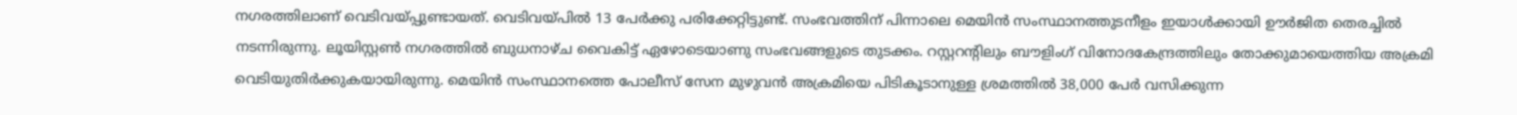നഗരത്തിലാണ് വെടിവയ്പ്പുണ്ടായത്. വെടിവയ്പിൽ 13 പേർക്കു പരിക്കേറ്റിട്ടുണ്ട്. സംഭവത്തിന് പിന്നാലെ മെയിൻ സംസ്ഥാനത്തുടനീളം ഇയാൾക്കായി ഊർജിത തെരച്ചിൽ നടന്നിരുന്നു. ലൂയിസ്റ്റൺ നഗരത്തിൽ ബുധനാഴ്ച വൈകിട്ട് ഏഴോടെയാണു സംഭവങ്ങളുടെ തുടക്കം. റസ്റ്ററന്‍റിലും ബൗളിംഗ് വിനോദകേന്ദ്രത്തിലും തോക്കുമായെത്തിയ അക്രമി വെടിയുതിർക്കുകയായിരുന്നു. മെയിൻ സംസ്ഥാനത്തെ പോലീസ് സേന മുഴുവൻ അക്രമിയെ പിടികൂടാനുള്ള ശ്രമത്തിൽ 38,000 പേർ വസിക്കുന്ന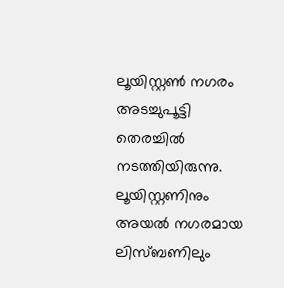ലൂയിസ്റ്റൺ നഗരം അടച്ചുപൂട്ടി തെരച്ചിൽ നടത്തിയിരുന്നു. ലൂയിസ്റ്റണിനും അയൽ നഗരമായ ലിസ്ബണിലും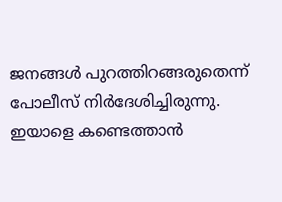ജനങ്ങൾ പുറത്തിറങ്ങരുതെന്ന് പോലീസ് നിർദേശിച്ചിരുന്നു. ഇയാളെ കണ്ടെത്താൻ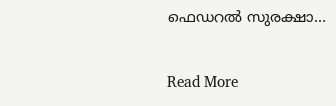ഫെഡറൽ സുരക്ഷാ…

Read More